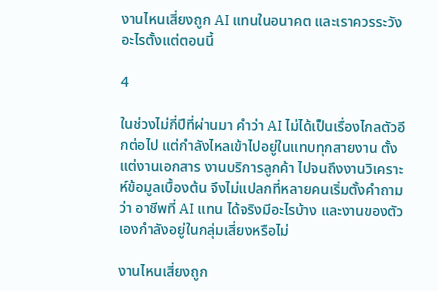งานไหนเสี่ยงถูก AI แทนในอนาคต และเราควรระวังอะไรตั้งแต่ตอนนี้

4

ในช่วงไม่กี่ปีที่ผ่านมา คำว่า AI ไม่ได้เป็นเรื่องไกลตัวอีกต่อไป แต่กำลังไหลเข้าไปอยู่ในแทบทุกสายงาน ตั้งแต่งานเอกสาร งานบริการลูกค้า ไปจนถึงงานวิเคราะห์ข้อมูลเบื้องต้น จึงไม่แปลกที่หลายคนเริ่มตั้งคำถามว่า อาชีพที่ AI แทน ได้จริงมีอะไรบ้าง และงานของตัวเองกำลังอยู่ในกลุ่มเสี่ยงหรือไม่

งานไหนเสี่ยงถูก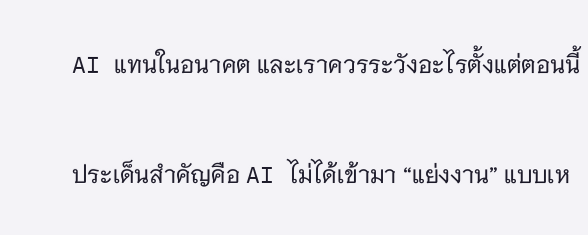AI แทนในอนาคต และเราควรระวังอะไรตั้งแต่ตอนนี้

ประเด็นสำคัญคือ AI ไม่ได้เข้ามา “แย่งงาน” แบบเห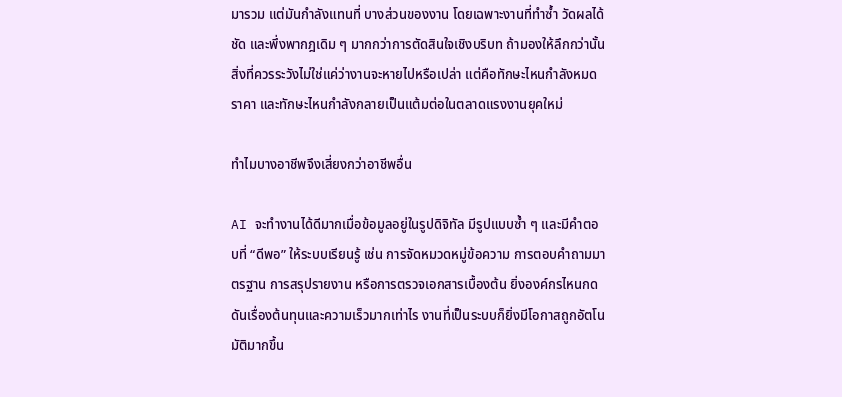มารวม แต่มันกำลังแทนที่ บางส่วนของงาน โดยเฉพาะงานที่ทำซ้ำ วัดผลได้ชัด และพึ่งพากฎเดิม ๆ มากกว่าการตัดสินใจเชิงบริบท ถ้ามองให้ลึกกว่านั้น สิ่งที่ควรระวังไม่ใช่แค่ว่างานจะหายไปหรือเปล่า แต่คือทักษะไหนกำลังหมดราคา และทักษะไหนกำลังกลายเป็นแต้มต่อในตลาดแรงงานยุคใหม่

ทำไมบางอาชีพจึงเสี่ยงกว่าอาชีพอื่น

AI จะทำงานได้ดีมากเมื่อข้อมูลอยู่ในรูปดิจิทัล มีรูปแบบซ้ำ ๆ และมีคำตอบที่ “ดีพอ” ให้ระบบเรียนรู้ เช่น การจัดหมวดหมู่ข้อความ การตอบคำถามมาตรฐาน การสรุปรายงาน หรือการตรวจเอกสารเบื้องต้น ยิ่งองค์กรไหนกดดันเรื่องต้นทุนและความเร็วมากเท่าไร งานที่เป็นระบบก็ยิ่งมีโอกาสถูกอัตโนมัติมากขึ้น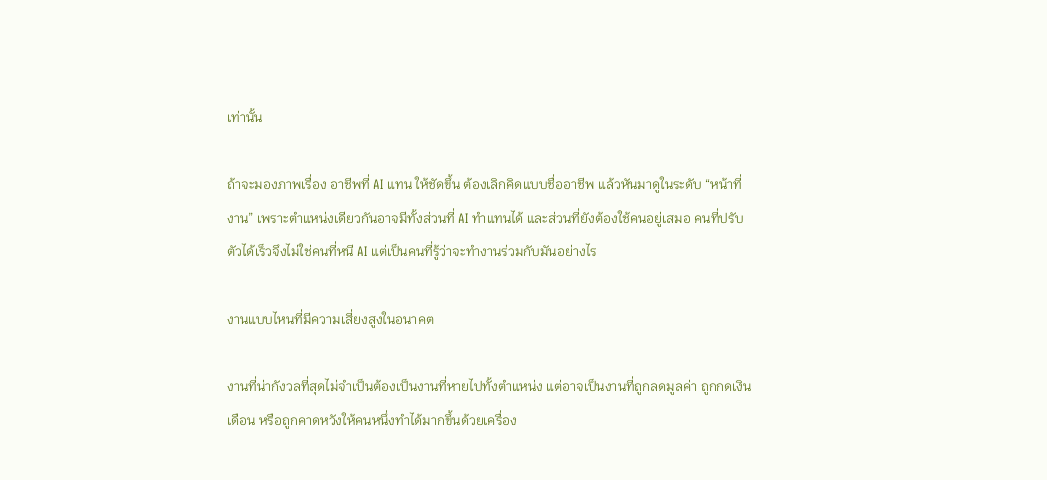เท่านั้น

ถ้าจะมองภาพเรื่อง อาชีพที่ AI แทน ให้ชัดขึ้น ต้องเลิกคิดแบบชื่ออาชีพ แล้วหันมาดูในระดับ “หน้าที่งาน” เพราะตำแหน่งเดียวกันอาจมีทั้งส่วนที่ AI ทำแทนได้ และส่วนที่ยังต้องใช้คนอยู่เสมอ คนที่ปรับตัวได้เร็วจึงไม่ใช่คนที่หนี AI แต่เป็นคนที่รู้ว่าจะทำงานร่วมกับมันอย่างไร

งานแบบไหนที่มีความเสี่ยงสูงในอนาคต

งานที่น่ากังวลที่สุดไม่จำเป็นต้องเป็นงานที่หายไปทั้งตำแหน่ง แต่อาจเป็นงานที่ถูกลดมูลค่า ถูกกดเงินเดือน หรือถูกคาดหวังให้คนหนึ่งทำได้มากขึ้นด้วยเครื่อง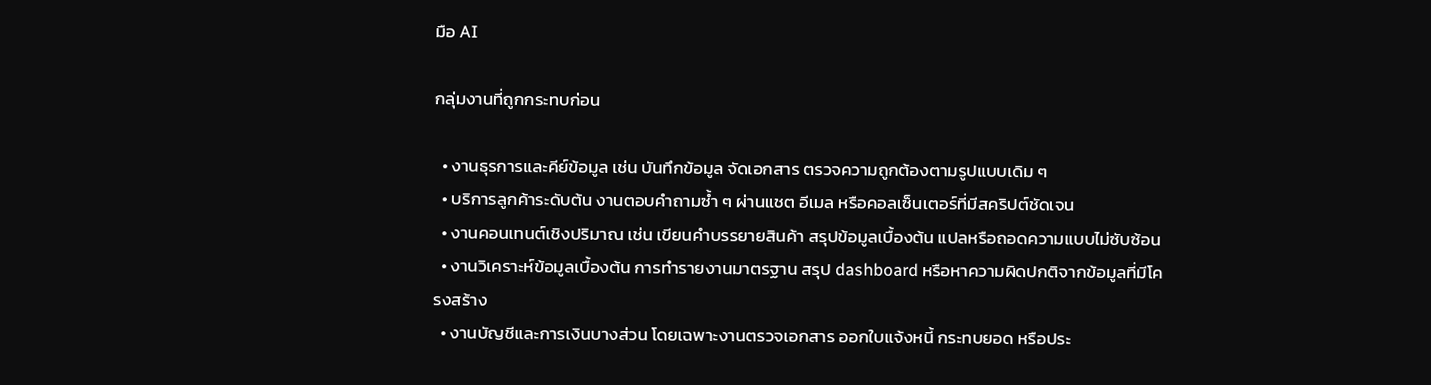มือ AI

กลุ่มงานที่ถูกกระทบก่อน

  • งานธุรการและคีย์ข้อมูล เช่น บันทึกข้อมูล จัดเอกสาร ตรวจความถูกต้องตามรูปแบบเดิม ๆ
  • บริการลูกค้าระดับต้น งานตอบคำถามซ้ำ ๆ ผ่านแชต อีเมล หรือคอลเซ็นเตอร์ที่มีสคริปต์ชัดเจน
  • งานคอนเทนต์เชิงปริมาณ เช่น เขียนคำบรรยายสินค้า สรุปข้อมูลเบื้องต้น แปลหรือถอดความแบบไม่ซับซ้อน
  • งานวิเคราะห์ข้อมูลเบื้องต้น การทำรายงานมาตรฐาน สรุป dashboard หรือหาความผิดปกติจากข้อมูลที่มีโครงสร้าง
  • งานบัญชีและการเงินบางส่วน โดยเฉพาะงานตรวจเอกสาร ออกใบแจ้งหนี้ กระทบยอด หรือประ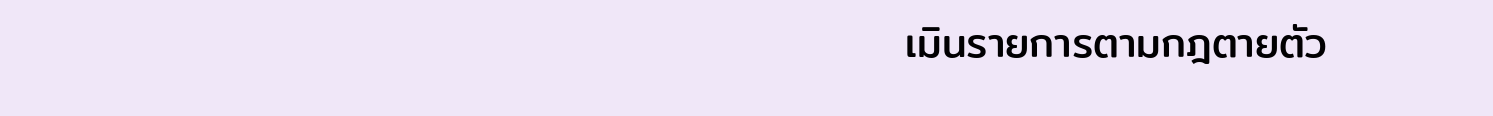เมินรายการตามกฎตายตัว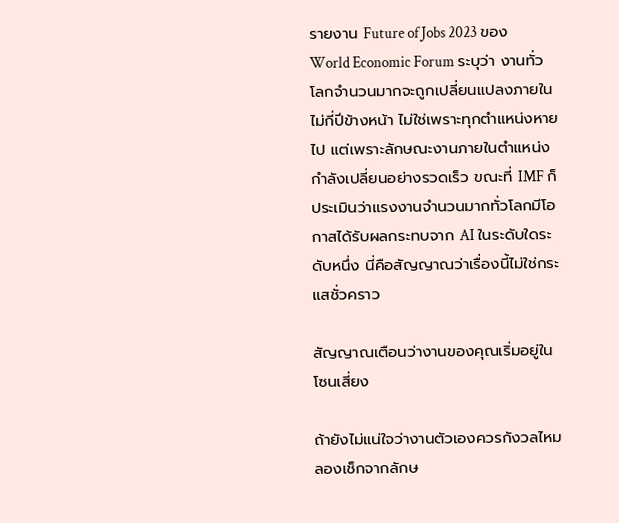รายงาน Future of Jobs 2023 ของ World Economic Forum ระบุว่า งานทั่วโลกจำนวนมากจะถูกเปลี่ยนแปลงภายในไม่กี่ปีข้างหน้า ไม่ใช่เพราะทุกตำแหน่งหายไป แต่เพราะลักษณะงานภายในตำแหน่งกำลังเปลี่ยนอย่างรวดเร็ว ขณะที่ IMF ก็ประเมินว่าแรงงานจำนวนมากทั่วโลกมีโอกาสได้รับผลกระทบจาก AI ในระดับใดระดับหนึ่ง นี่คือสัญญาณว่าเรื่องนี้ไม่ใช่กระแสชั่วคราว

สัญญาณเตือนว่างานของคุณเริ่มอยู่ในโซนเสี่ยง

ถ้ายังไม่แน่ใจว่างานตัวเองควรกังวลไหม ลองเช็กจากลักษ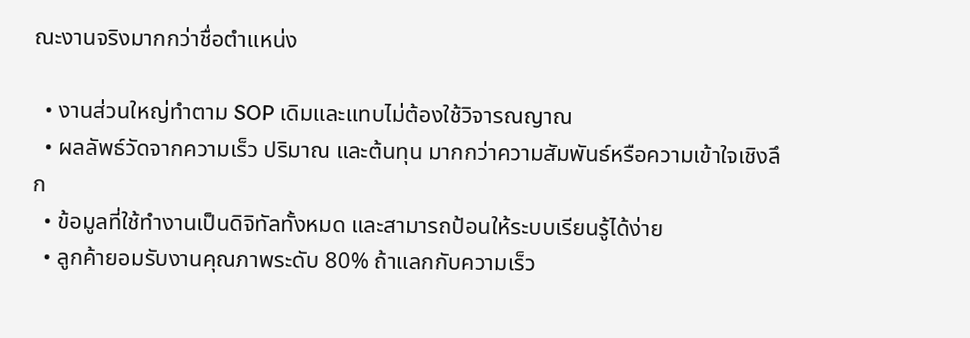ณะงานจริงมากกว่าชื่อตำแหน่ง

  • งานส่วนใหญ่ทำตาม SOP เดิมและแทบไม่ต้องใช้วิจารณญาณ
  • ผลลัพธ์วัดจากความเร็ว ปริมาณ และต้นทุน มากกว่าความสัมพันธ์หรือความเข้าใจเชิงลึก
  • ข้อมูลที่ใช้ทำงานเป็นดิจิทัลทั้งหมด และสามารถป้อนให้ระบบเรียนรู้ได้ง่าย
  • ลูกค้ายอมรับงานคุณภาพระดับ 80% ถ้าแลกกับความเร็ว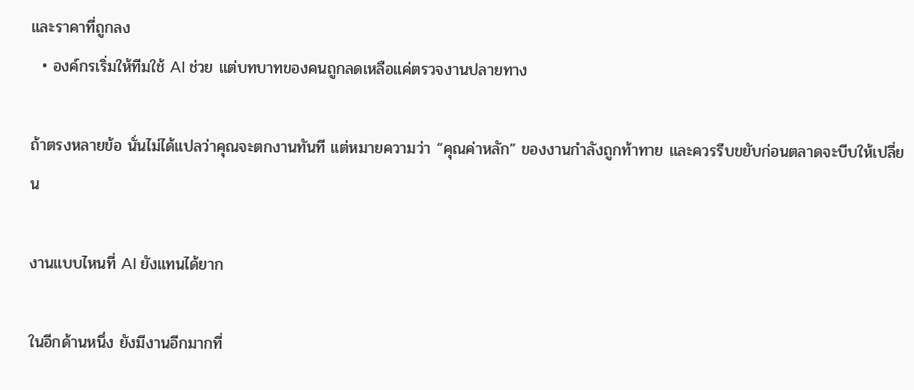และราคาที่ถูกลง
  • องค์กรเริ่มให้ทีมใช้ AI ช่วย แต่บทบาทของคนถูกลดเหลือแค่ตรวจงานปลายทาง

ถ้าตรงหลายข้อ นั่นไม่ได้แปลว่าคุณจะตกงานทันที แต่หมายความว่า “คุณค่าหลัก” ของงานกำลังถูกท้าทาย และควรรีบขยับก่อนตลาดจะบีบให้เปลี่ยน

งานแบบไหนที่ AI ยังแทนได้ยาก

ในอีกด้านหนึ่ง ยังมีงานอีกมากที่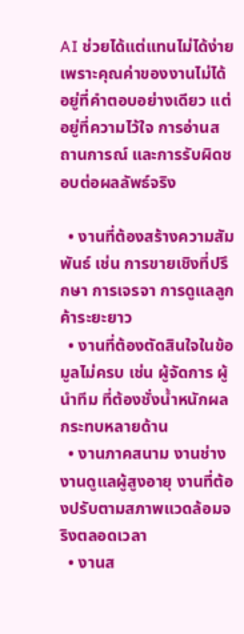AI ช่วยได้แต่แทนไม่ได้ง่าย เพราะคุณค่าของงานไม่ได้อยู่ที่คำตอบอย่างเดียว แต่อยู่ที่ความไว้ใจ การอ่านสถานการณ์ และการรับผิดชอบต่อผลลัพธ์จริง

  • งานที่ต้องสร้างความสัมพันธ์ เช่น การขายเชิงที่ปรึกษา การเจรจา การดูแลลูกค้าระยะยาว
  • งานที่ต้องตัดสินใจในข้อมูลไม่ครบ เช่น ผู้จัดการ ผู้นำทีม ที่ต้องชั่งน้ำหนักผลกระทบหลายด้าน
  • งานภาคสนาม งานช่าง งานดูแลผู้สูงอายุ งานที่ต้องปรับตามสภาพแวดล้อมจริงตลอดเวลา
  • งานส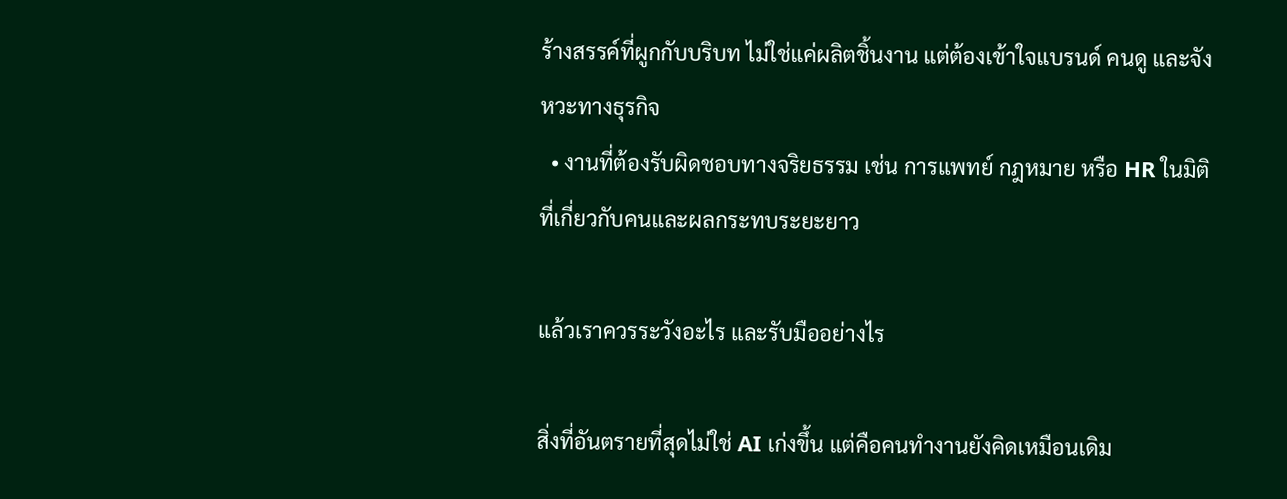ร้างสรรค์ที่ผูกกับบริบท ไม่ใช่แค่ผลิตชิ้นงาน แต่ต้องเข้าใจแบรนด์ คนดู และจังหวะทางธุรกิจ
  • งานที่ต้องรับผิดชอบทางจริยธรรม เช่น การแพทย์ กฎหมาย หรือ HR ในมิติที่เกี่ยวกับคนและผลกระทบระยะยาว

แล้วเราควรระวังอะไร และรับมืออย่างไร

สิ่งที่อันตรายที่สุดไม่ใช่ AI เก่งขึ้น แต่คือคนทำงานยังคิดเหมือนเดิม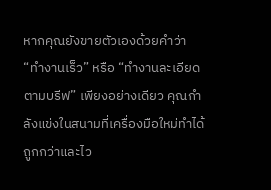หากคุณยังขายตัวเองด้วยคำว่า “ทำงานเร็ว” หรือ “ทำงานละเอียดตามบรีฟ” เพียงอย่างเดียว คุณกำลังแข่งในสนามที่เครื่องมือใหม่ทำได้ถูกกว่าและไว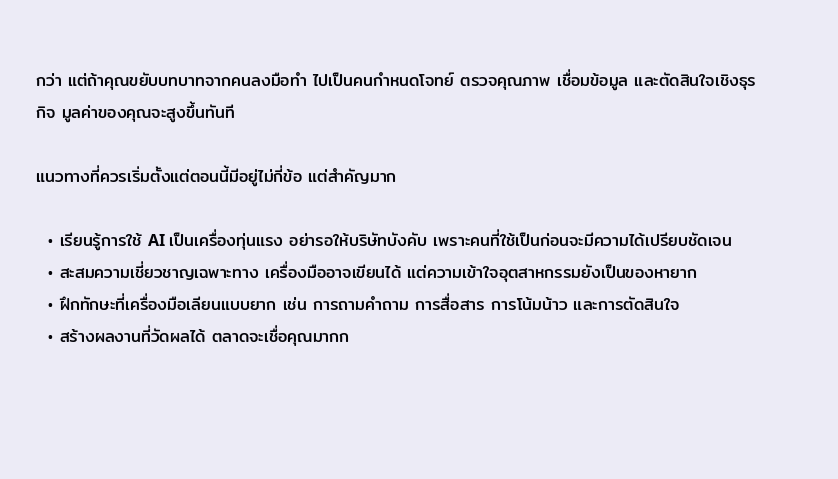กว่า แต่ถ้าคุณขยับบทบาทจากคนลงมือทำ ไปเป็นคนกำหนดโจทย์ ตรวจคุณภาพ เชื่อมข้อมูล และตัดสินใจเชิงธุรกิจ มูลค่าของคุณจะสูงขึ้นทันที

แนวทางที่ควรเริ่มตั้งแต่ตอนนี้มีอยู่ไม่กี่ข้อ แต่สำคัญมาก

  • เรียนรู้การใช้ AI เป็นเครื่องทุ่นแรง อย่ารอให้บริษัทบังคับ เพราะคนที่ใช้เป็นก่อนจะมีความได้เปรียบชัดเจน
  • สะสมความเชี่ยวชาญเฉพาะทาง เครื่องมืออาจเขียนได้ แต่ความเข้าใจอุตสาหกรรมยังเป็นของหายาก
  • ฝึกทักษะที่เครื่องมือเลียนแบบยาก เช่น การถามคำถาม การสื่อสาร การโน้มน้าว และการตัดสินใจ
  • สร้างผลงานที่วัดผลได้ ตลาดจะเชื่อคุณมากก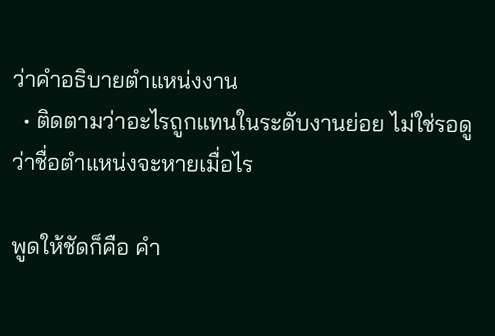ว่าคำอธิบายตำแหน่งงาน
  • ติดตามว่าอะไรถูกแทนในระดับงานย่อย ไม่ใช่รอดูว่าชื่อตำแหน่งจะหายเมื่อไร

พูดให้ชัดก็คือ คำ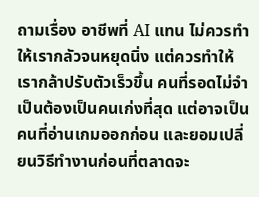ถามเรื่อง อาชีพที่ AI แทน ไม่ควรทำให้เรากลัวจนหยุดนิ่ง แต่ควรทำให้เรากล้าปรับตัวเร็วขึ้น คนที่รอดไม่จำเป็นต้องเป็นคนเก่งที่สุด แต่อาจเป็นคนที่อ่านเกมออกก่อน และยอมเปลี่ยนวิธีทำงานก่อนที่ตลาดจะ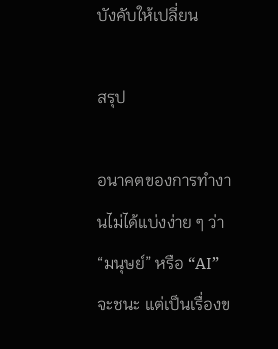บังคับให้เปลี่ยน

สรุป

อนาคตของการทำงานไม่ได้แบ่งง่าย ๆ ว่า “มนุษย์” หรือ “AI” จะชนะ แต่เป็นเรื่องข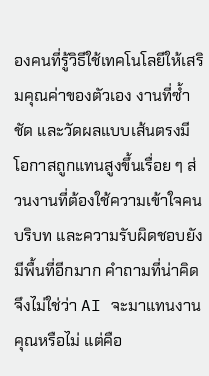องคนที่รู้วิธีใช้เทคโนโลยีให้เสริมคุณค่าของตัวเอง งานที่ซ้ำ ชัด และวัดผลแบบเส้นตรงมีโอกาสถูกแทนสูงขึ้นเรื่อย ๆ ส่วนงานที่ต้องใช้ความเข้าใจคน บริบท และความรับผิดชอบยังมีพื้นที่อีกมาก คำถามที่น่าคิดจึงไม่ใช่ว่า AI จะมาแทนงานคุณหรือไม่ แต่คือ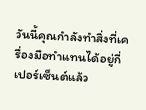วันนี้คุณกำลังทำสิ่งที่เครื่องมือทำแทนได้อยู่กี่เปอร์เซ็นต์แล้ว